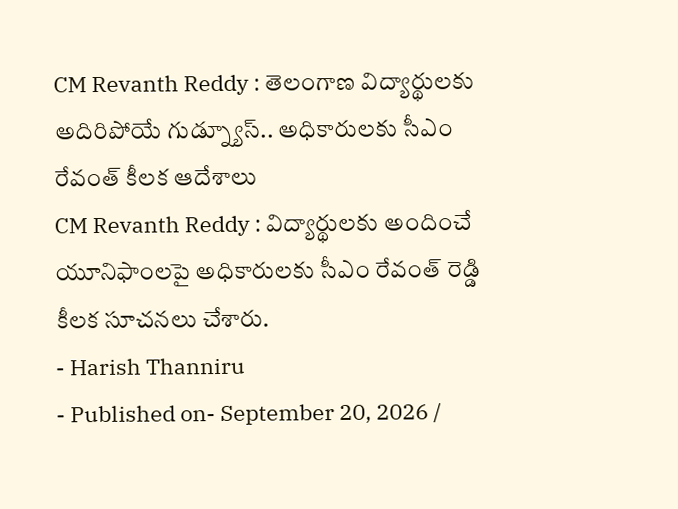CM Revanth Reddy : తెలంగాణ విద్యార్థులకు అదిరిపోయే గుడ్న్యూస్.. అధికారులకు సీఎం రేవంత్ కీలక ఆదేశాలు
CM Revanth Reddy : విద్యార్థులకు అందించే యూనిఫాంలపై అధికారులకు సీఎం రేవంత్ రెడ్డి కీలక సూచనలు చేశారు.
- Harish Thanniru
- Published on- September 20, 2026 /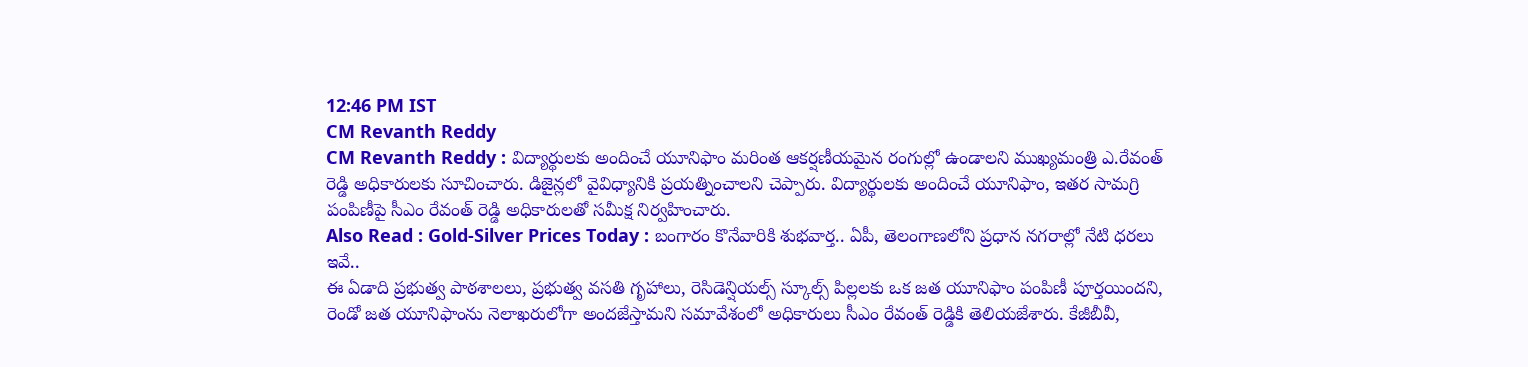12:46 PM IST
CM Revanth Reddy
CM Revanth Reddy : విద్యార్థులకు అందించే యూనిఫాం మరింత ఆకర్షణీయమైన రంగుల్లో ఉండాలని ముఖ్యమంత్రి ఎ.రేవంత్ రెడ్డి అధికారులకు సూచించారు. డిజైన్లలో వైవిధ్యానికి ప్రయత్నించాలని చెప్పారు. విద్యార్థులకు అందించే యూనిఫాం, ఇతర సామగ్రి పంపిణీపై సీఎం రేవంత్ రెడ్డి అధికారులతో సమీక్ష నిర్వహించారు.
Also Read : Gold-Silver Prices Today : బంగారం కొనేవారికి శుభవార్త.. ఏపీ, తెలంగాణలోని ప్రధాన నగరాల్లో నేటి ధరలు ఇవే..
ఈ ఏడాది ప్రభుత్వ పాఠశాలలు, ప్రభుత్వ వసతి గృహాలు, రెసిడెన్షియల్స్ స్కూల్స్ పిల్లలకు ఒక జత యూనిఫాం పంపిణీ పూర్తయిందని, రెండో జత యూనిఫాంను నెలాఖరులోగా అందజేస్తామని సమావేశంలో అధికారులు సీఎం రేవంత్ రెడ్డికి తెలియజేశారు. కేజీబీవీ,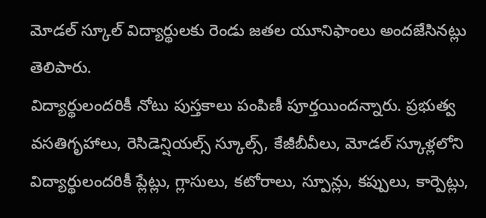మోడల్ స్కూల్ విద్యార్థులకు రెండు జతల యూనిఫాంలు అందజేసినట్లు తెలిపారు.
విద్యార్థులందరికీ నోటు పుస్తకాలు పంపిణీ పూర్తయిందన్నారు. ప్రభుత్వ వసతిగృహాలు, రెసిడెన్షియల్స్ స్కూల్స్, కేజీబీవీలు, మోడల్ స్కూళ్లలోని విద్యార్థులందరికీ ప్లేట్లు, గ్లాసులు, కటోరాలు, స్పూన్లు, కప్పులు, కార్పెట్లు,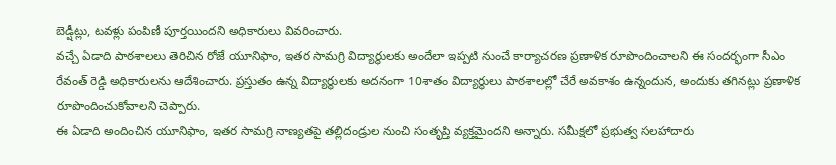బెడ్షీట్లు, టవళ్లు పంపిణీ పూర్తయిందని అధికారులు వివరించారు.
వచ్చే ఏడాది పాఠశాలలు తెరిచిన రోజే యూనిఫాం, ఇతర సామగ్రి విద్యార్థులకు అందేలా ఇప్పటి నుంచే కార్యాచరణ ప్రణాళిక రూపొందించాలని ఈ సందర్భంగా సీఎం రేవంత్ రెడ్డి అధికారులను ఆదేశించారు. ప్రస్తుతం ఉన్న విద్యార్థులకు అదనంగా 10శాతం విద్యార్థులు పాఠశాలల్లో చేరే అవకాశం ఉన్నందున, అందుకు తగినట్లు ప్రణాళిక రూపొందించుకోవాలని చెప్పారు.
ఈ ఏడాది అందించిన యూనిఫాం, ఇతర సామగ్రి నాణ్యతపై తల్లిదండ్రుల నుంచి సంతృప్తి వ్యక్తమైందని అన్నారు. సమీక్షలో ప్రభుత్వ సలహాదారు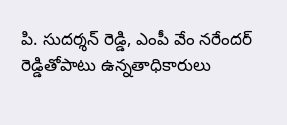పి. సుదర్శన్ రెడ్డి, ఎంపీ వేం నరేందర్ రెడ్డితోపాటు ఉన్నతాధికారులు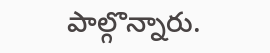పాల్గొన్నారు.